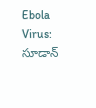Ebola Virus: సూడాన్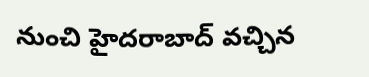నుంచి హైదరాబాద్ వచ్చిన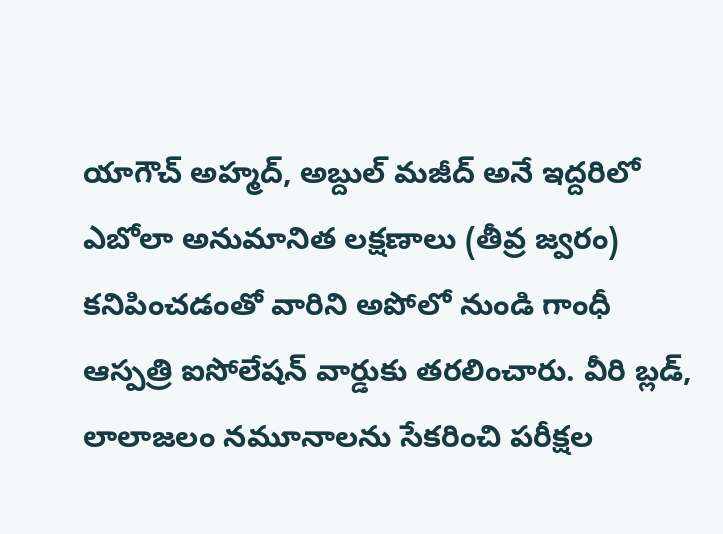యాగౌచ్ అహ్మద్, అబ్దుల్ మజీద్ అనే ఇద్దరిలో ఎబోలా అనుమానిత లక్షణాలు (తీవ్ర జ్వరం) కనిపించడంతో వారిని అపోలో నుండి గాంధీ ఆస్పత్రి ఐసోలేషన్ వార్డుకు తరలించారు. వీరి బ్లడ్, లాలాజలం నమూనాలను సేకరించి పరీక్షల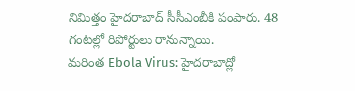నిమిత్తం హైదరాబాద్ సీసీఎంబీకి పంపారు. 48 గంటల్లో రిపోర్టులు రానున్నాయి.
మరింత Ebola Virus: హైదరాబాద్లో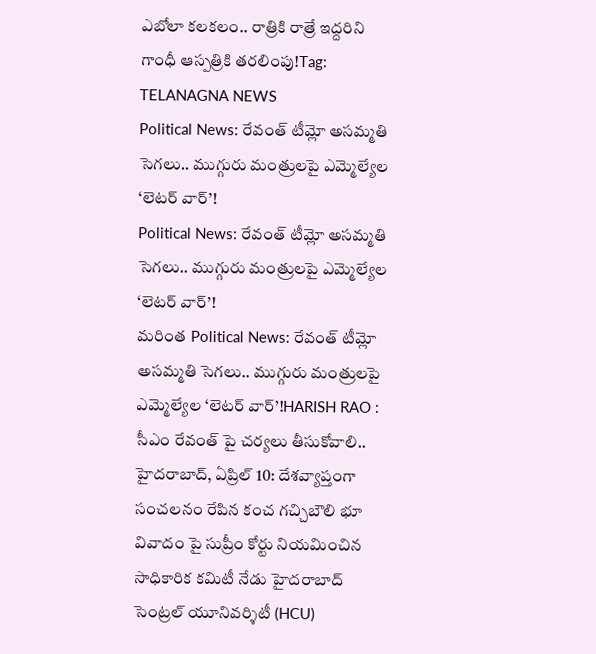ఎబోలా కలకలం.. రాత్రికి రాత్రే ఇద్దరిని గాంధీ ఆస్పత్రికి తరలింపు!Tag: TELANAGNA NEWS
Political News: రేవంత్ టీమ్లో అసమ్మతి సెగలు.. ముగ్గురు మంత్రులపై ఎమ్మెల్యేల ‘లెటర్ వార్’!
Political News: రేవంత్ టీమ్లో అసమ్మతి సెగలు.. ముగ్గురు మంత్రులపై ఎమ్మెల్యేల ‘లెటర్ వార్’!
మరింత Political News: రేవంత్ టీమ్లో అసమ్మతి సెగలు.. ముగ్గురు మంత్రులపై ఎమ్మెల్యేల ‘లెటర్ వార్’!HARISH RAO : సీఎం రేవంత్ పై చర్యలు తీసుకోవాలి..
హైదరాబాద్, ఏప్రిల్ 10: దేశవ్యాప్తంగా సంచలనం రేపిన కంచ గచ్చిబౌలి భూ వివాదం పై సుప్రీం కోర్టు నియమించిన సాధికారిక కమిటీ నేడు హైదరాబాద్ సెంట్రల్ యూనివర్శిటీ (HCU)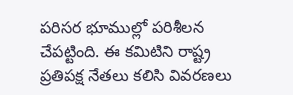పరిసర భూముల్లో పరిశీలన చేపట్టింది. ఈ కమిటిని రాష్ట్ర ప్రతిపక్ష నేతలు కలిసి వివరణలు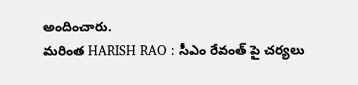అందించారు.
మరింత HARISH RAO : సీఎం రేవంత్ పై చర్యలు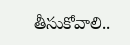తీసుకోవాలి..